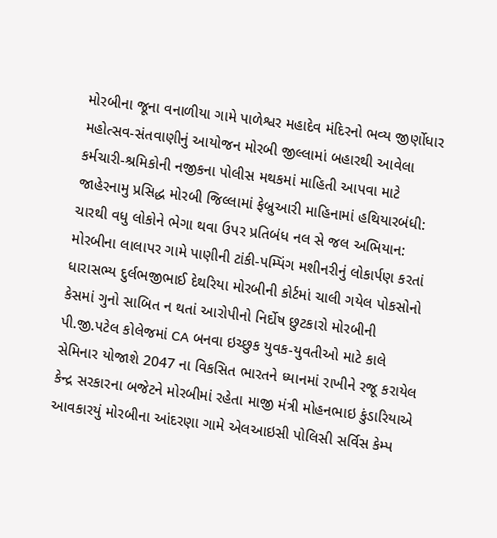મોરબીના જૂના વનાળીયા ગામે પાળેશ્વર મહાદેવ મંદિરનો ભવ્ય જીર્ણોધાર મહોત્સવ-સંતવાણીનું આયોજન મોરબી જીલ્લામાં બહારથી આવેલા કર્મચારી-શ્રમિકોની નજીકના પોલીસ મથકમાં માહિતી આપવા માટે જાહેરનામુ પ્રસિદ્ધ મોરબી જિલ્લામાં ફેબ્રુઆરી માહિનામાં હથિયારબંધી: ચારથી વધુ લોકોને ભેગા થવા ઉપર પ્રતિબંધ નલ સે જલ અભિયાન: મોરબીના લાલાપર ગામે પાણીની ટાંકી-પમ્પિંગ મશીનરીનું લોકાર્પણ કરતાં ધારાસભ્ય દુર્લભજીભાઈ દેથરિયા મોરબીની કોર્ટમાં ચાલી ગયેલ પોકસોનો કેસમાં ગુનો સાબિત ન થતાં આરોપીનો નિર્દોષ છુટકારો મોરબીની પી.જી.પટેલ કોલેજમાં CA બનવા ઇચ્છુક યુવક-યુવતીઓ માટે કાલે સેમિનાર યોજાશે 2047 ના વિકસિત ભારતને ધ્યાનમાં રાખીને રજૂ કરાયેલ કેન્દ્ર સરકારના બજેટને મોરબીમાં રહેતા માજી મંત્રી મોહનભાઇ કુંડારિયાએ આવકારયું મોરબીના આંદરણા ગામે એલઆઇસી પોલિસી સર્વિસ કેમ્પ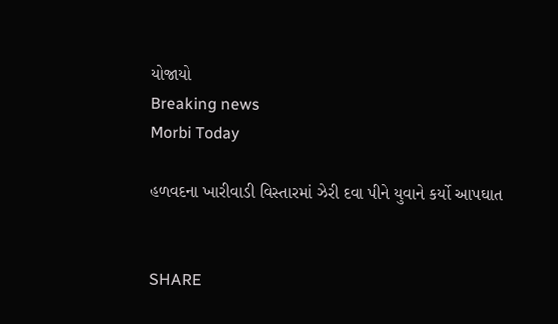યોજાયો
Breaking news
Morbi Today

હળવદના ખારીવાડી વિસ્તારમાં ઝેરી દવા પીને યુવાને કર્યો આપઘાત


SHARE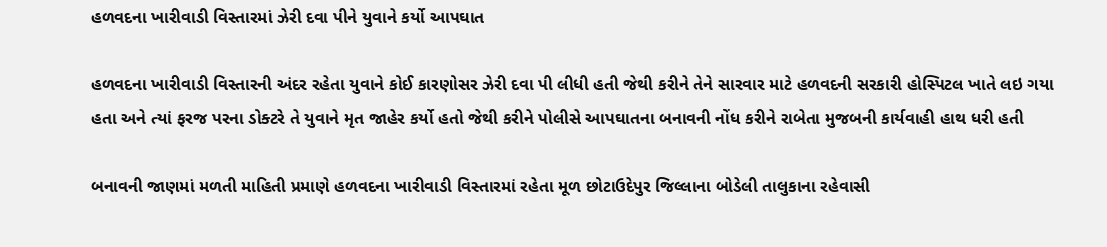હળવદના ખારીવાડી વિસ્તારમાં ઝેરી દવા પીને યુવાને કર્યો આપઘાત

હળવદના ખારીવાડી વિસ્તારની અંદર રહેતા યુવાને કોઈ કારણોસર ઝેરી દવા પી લીધી હતી જેથી કરીને તેને સારવાર માટે હળવદની સરકારી હોસ્પિટલ ખાતે લઇ ગયા હતા અને ત્યાં ફરજ પરના ડોક્ટરે તે યુવાને મૃત જાહેર કર્યો હતો જેથી કરીને પોલીસે આપઘાતના બનાવની નોંધ કરીને રાબેતા મુજબની કાર્યવાહી હાથ ધરી હતી

બનાવની જાણમાં મળતી માહિતી પ્રમાણે હળવદના ખારીવાડી વિસ્તારમાં રહેતા મૂળ છોટાઉદેપુર જિલ્લાના બોડેલી તાલુકાના રહેવાસી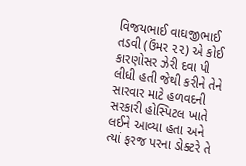વિજયભાઈ વાઘજીભાઈ તડવી (ઉંમર ૨૨) એ કોઈ કારણોસર ઝેરી દવા પી લીધી હતી જેથી કરીને તેને સારવાર માટે હળવદની સરકારી હોસ્પિટલ ખાતે લઈને આવ્યા હતા અને ત્યાં ફરજ પરના ડોક્ટરે તે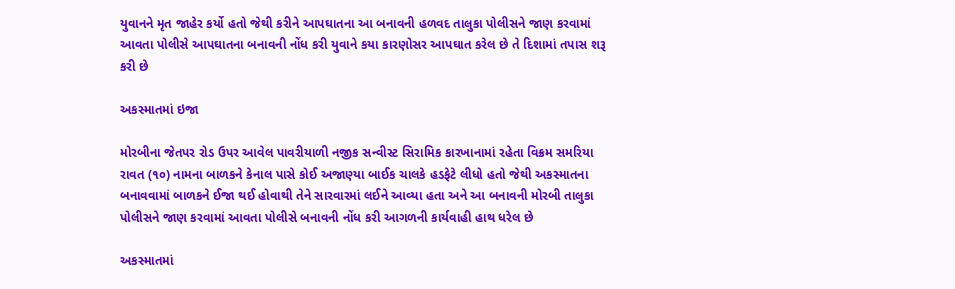યુવાનને મૃત જાહેર કર્યો હતો જેથી કરીને આપઘાતના આ બનાવની હળવદ તાલુકા પોલીસને જાણ કરવામાં આવતા પોલીસે આપઘાતના બનાવની નોંધ કરી યુવાને કયા કારણોસર આપઘાત કરેલ છે તે દિશામાં તપાસ શરૂ કરી છે

અકસ્માતમાં ઇજા

મોરબીના જેતપર રોડ ઉપર આવેલ પાવરીયાળી નજીક સન્વીસ્ટ સિરામિક કારખાનામાં રહેતા વિક્રમ સમરિયા રાવત (૧૦) નામના બાળકને કેનાલ પાસે કોઈ અજાણ્યા બાઈક ચાલકે હડફેટે લીધો હતો જેથી અકસ્માતના બનાવવામાં બાળકને ઈજા થઈ હોવાથી તેને સારવારમાં લઈને આવ્યા હતા અને આ બનાવની મોરબી તાલુકા પોલીસને જાણ કરવામાં આવતા પોલીસે બનાવની નોંધ કરી આગળની કાર્યવાહી હાથ ધરેલ છે

અકસ્માતમાં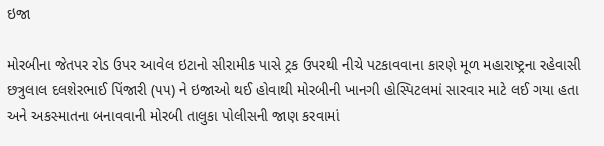ઇજા

મોરબીના જેતપર રોડ ઉપર આવેલ ઇટાનો સીરામીક પાસે ટ્રક ઉપરથી નીચે પટકાવવાના કારણે મૂળ મહારાષ્ટ્રના રહેવાસી છત્રુલાલ દલશેરભાઈ પિંજારી (૫૫) ને ઇજાઓ થઈ હોવાથી મોરબીની ખાનગી હોસ્પિટલમાં સારવાર માટે લઈ ગયા હતા અને અકસ્માતના બનાવવાની મોરબી તાલુકા પોલીસની જાણ કરવામાં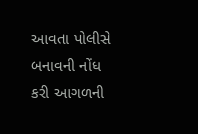આવતા પોલીસે બનાવની નોંધ કરી આગળની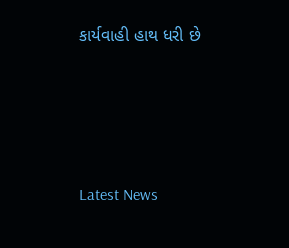કાર્યવાહી હાથ ધરી છે






Latest News